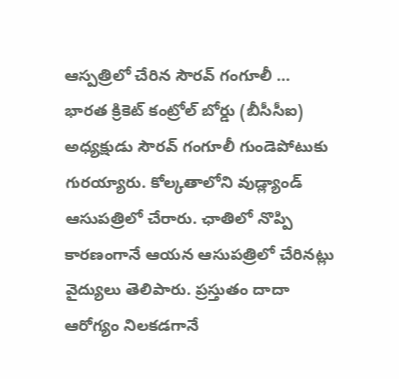ఆస్పత్రిలో చేరిన సౌరవ్ గంగూలీ …
భారత క్రికెట్ కంట్రోల్ బోర్డు (బీసీసీఐ) అధ్యక్షుడు సౌరవ్ గంగూలీ గుండెపోటుకు గురయ్యారు. కోల్కతాలోని వుడ్ల్యాండ్ ఆసుపత్రిలో చేరారు. ఛాతిలో నొప్పి కారణంగానే ఆయన ఆసుపత్రిలో చేరినట్లు వైద్యులు తెలిపారు. ప్రస్తుతం దాదా ఆరోగ్యం నిలకడగానే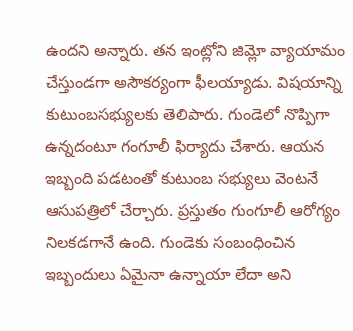ఉందని అన్నారు. తన ఇంట్లోని జిమ్లో వ్యాయామం చేస్తుండగా అసౌకర్యంగా ఫీలయ్యాడు. విషయాన్ని కుటుంబసభ్యులకు తెలిపారు. గుండెలో నొప్పిగా ఉన్నదంటూ గంగూలీ ఫిర్యాదు చేశారు. ఆయన ఇబ్బంది పడటంతో కుటుంబ సభ్యులు వెంటనే ఆసుపత్రిలో చేర్చారు. ప్రస్తుతం గుంగూలీ ఆరోగ్యం నిలకడగానే ఉంది. గుండెకు సంబంధించిన ఇబ్బందులు ఏమైనా ఉన్నాయా లేదా అని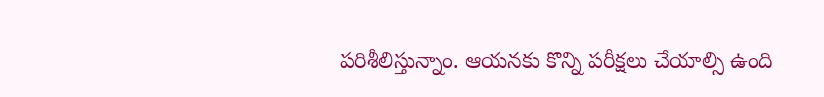పరిశీలిస్తున్నాం. ఆయనకు కొన్ని పరీక్షలు చేయాల్సి ఉంది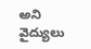అని వైద్యులు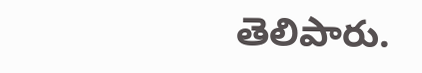తెలిపారు.